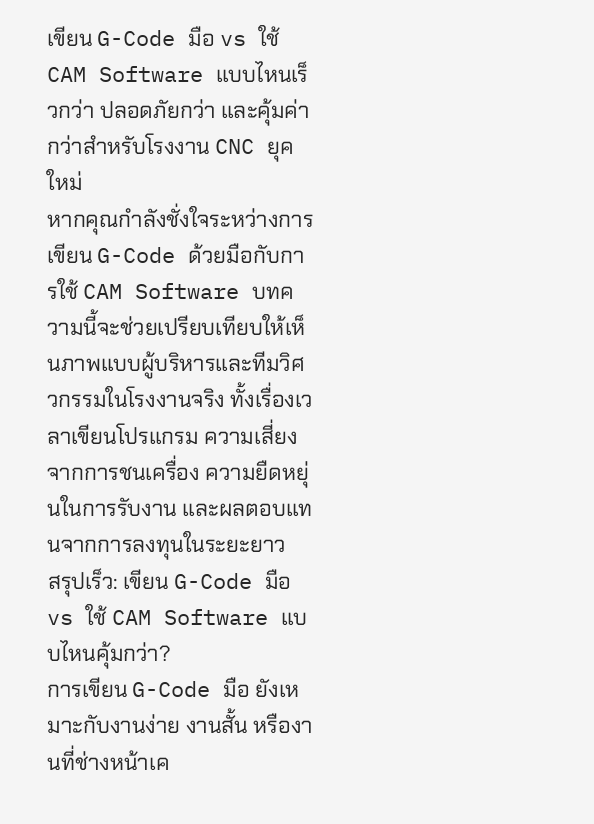เขียน G-Code มือ vs ใช้ CAM Software แบบไหนเร็วกว่า ปลอดภัยกว่า และคุ้มค่ากว่าสำหรับโรงงาน CNC ยุคใหม่
หากคุณกำลังชั่งใจระหว่างการเขียน G-Code ด้วยมือกับการใช้ CAM Software บทความนี้จะช่วยเปรียบเทียบให้เห็นภาพแบบผู้บริหารและทีมวิศวกรรมในโรงงานจริง ทั้งเรื่องเวลาเขียนโปรแกรม ความเสี่ยงจากการชนเครื่อง ความยืดหยุ่นในการรับงาน และผลตอบแทนจากการลงทุนในระยะยาว
สรุปเร็ว: เขียน G-Code มือ vs ใช้ CAM Software แบบไหนคุ้มกว่า?
การเขียน G-Code มือ ยังเหมาะกับงานง่าย งานสั้น หรืองานที่ช่างหน้าเค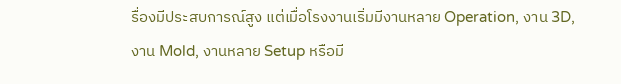รื่องมีประสบการณ์สูง แต่เมื่อโรงงานเริ่มมีงานหลาย Operation, งาน 3D, งาน Mold, งานหลาย Setup หรือมี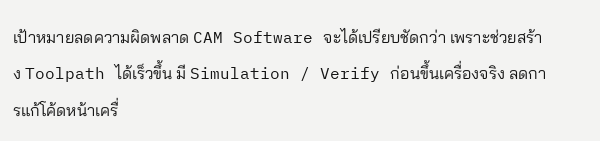เป้าหมายลดความผิดพลาด CAM Software จะได้เปรียบชัดกว่า เพราะช่วยสร้าง Toolpath ได้เร็วขึ้น มี Simulation / Verify ก่อนขึ้นเครื่องจริง ลดการแก้โค้ดหน้าเครื่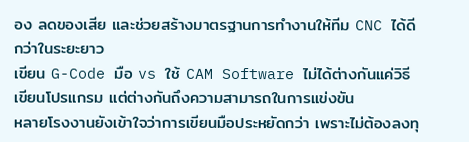อง ลดของเสีย และช่วยสร้างมาตรฐานการทำงานให้ทีม CNC ได้ดีกว่าในระยะยาว
เขียน G-Code มือ vs ใช้ CAM Software ไม่ได้ต่างกันแค่วิธีเขียนโปรแกรม แต่ต่างกันถึงความสามารถในการแข่งขัน
หลายโรงงานยังเข้าใจว่าการเขียนมือประหยัดกว่า เพราะไม่ต้องลงทุ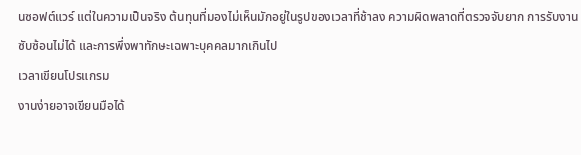นซอฟต์แวร์ แต่ในความเป็นจริง ต้นทุนที่มองไม่เห็นมักอยู่ในรูปของเวลาที่ช้าลง ความผิดพลาดที่ตรวจจับยาก การรับงานซับซ้อนไม่ได้ และการพึ่งพาทักษะเฉพาะบุคคลมากเกินไป
เวลาเขียนโปรแกรม
งานง่ายอาจเขียนมือได้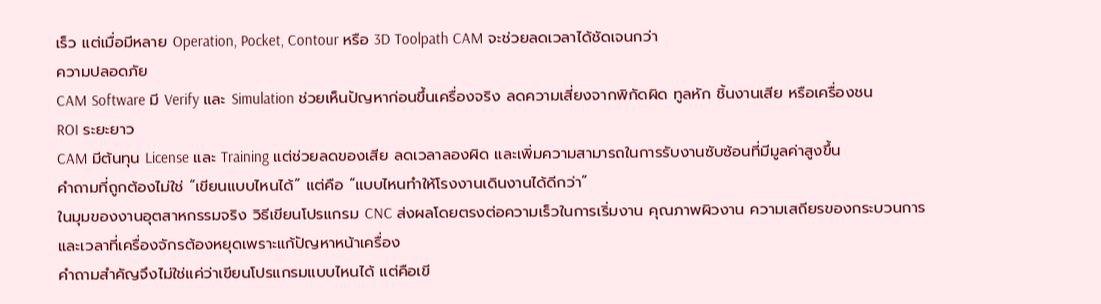เร็ว แต่เมื่อมีหลาย Operation, Pocket, Contour หรือ 3D Toolpath CAM จะช่วยลดเวลาได้ชัดเจนกว่า
ความปลอดภัย
CAM Software มี Verify และ Simulation ช่วยเห็นปัญหาก่อนขึ้นเครื่องจริง ลดความเสี่ยงจากพิกัดผิด ทูลหัก ชิ้นงานเสีย หรือเครื่องชน
ROI ระยะยาว
CAM มีต้นทุน License และ Training แต่ช่วยลดของเสีย ลดเวลาลองผิด และเพิ่มความสามารถในการรับงานซับซ้อนที่มีมูลค่าสูงขึ้น
คำถามที่ถูกต้องไม่ใช่ “เขียนแบบไหนได้” แต่คือ “แบบไหนทำให้โรงงานเดินงานได้ดีกว่า”
ในมุมของงานอุตสาหกรรมจริง วิธีเขียนโปรแกรม CNC ส่งผลโดยตรงต่อความเร็วในการเริ่มงาน คุณภาพผิวงาน ความเสถียรของกระบวนการ และเวลาที่เครื่องจักรต้องหยุดเพราะแก้ปัญหาหน้าเครื่อง
คำถามสำคัญจึงไม่ใช่แค่ว่าเขียนโปรแกรมแบบไหนได้ แต่คือเขี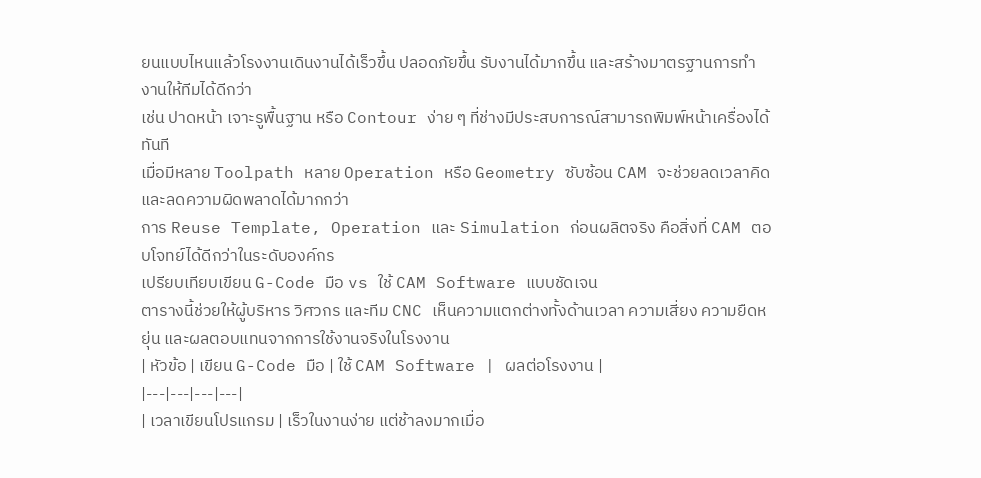ยนแบบไหนแล้วโรงงานเดินงานได้เร็วขึ้น ปลอดภัยขึ้น รับงานได้มากขึ้น และสร้างมาตรฐานการทำงานให้ทีมได้ดีกว่า
เช่น ปาดหน้า เจาะรูพื้นฐาน หรือ Contour ง่าย ๆ ที่ช่างมีประสบการณ์สามารถพิมพ์หน้าเครื่องได้ทันที
เมื่อมีหลาย Toolpath หลาย Operation หรือ Geometry ซับซ้อน CAM จะช่วยลดเวลาคิดและลดความผิดพลาดได้มากกว่า
การ Reuse Template, Operation และ Simulation ก่อนผลิตจริง คือสิ่งที่ CAM ตอบโจทย์ได้ดีกว่าในระดับองค์กร
เปรียบเทียบเขียน G-Code มือ vs ใช้ CAM Software แบบชัดเจน
ตารางนี้ช่วยให้ผู้บริหาร วิศวกร และทีม CNC เห็นความแตกต่างทั้งด้านเวลา ความเสี่ยง ความยืดหยุ่น และผลตอบแทนจากการใช้งานจริงในโรงงาน
| หัวข้อ | เขียน G-Code มือ | ใช้ CAM Software | ผลต่อโรงงาน |
|---|---|---|---|
| เวลาเขียนโปรแกรม | เร็วในงานง่าย แต่ช้าลงมากเมื่อ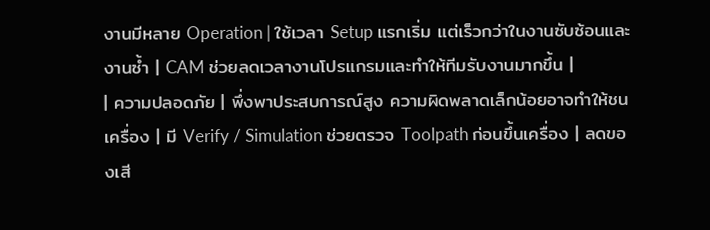งานมีหลาย Operation | ใช้เวลา Setup แรกเริ่ม แต่เร็วกว่าในงานซับซ้อนและงานซ้ำ | CAM ช่วยลดเวลางานโปรแกรมและทำให้ทีมรับงานมากขึ้น |
| ความปลอดภัย | พึ่งพาประสบการณ์สูง ความผิดพลาดเล็กน้อยอาจทำให้ชนเครื่อง | มี Verify / Simulation ช่วยตรวจ Toolpath ก่อนขึ้นเครื่อง | ลดของเสี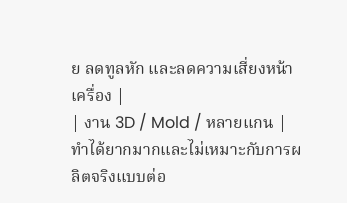ย ลดทูลหัก และลดความเสี่ยงหน้าเครื่อง |
| งาน 3D / Mold / หลายแกน | ทำได้ยากมากและไม่เหมาะกับการผลิตจริงแบบต่อ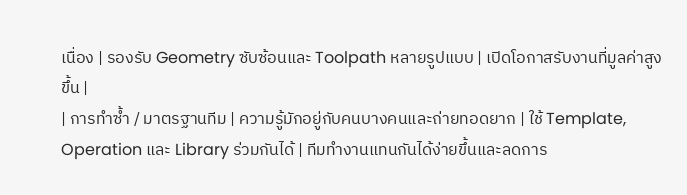เนื่อง | รองรับ Geometry ซับซ้อนและ Toolpath หลายรูปแบบ | เปิดโอกาสรับงานที่มูลค่าสูงขึ้น |
| การทำซ้ำ / มาตรฐานทีม | ความรู้มักอยู่กับคนบางคนและถ่ายทอดยาก | ใช้ Template, Operation และ Library ร่วมกันได้ | ทีมทำงานแทนกันได้ง่ายขึ้นและลดการ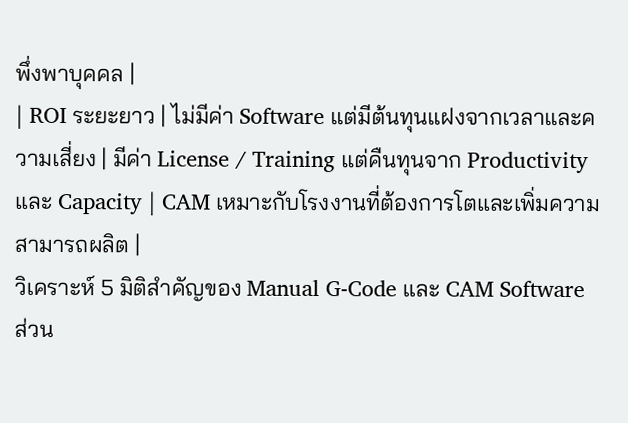พึ่งพาบุคคล |
| ROI ระยะยาว | ไม่มีค่า Software แต่มีต้นทุนแฝงจากเวลาและความเสี่ยง | มีค่า License / Training แต่คืนทุนจาก Productivity และ Capacity | CAM เหมาะกับโรงงานที่ต้องการโตและเพิ่มความสามารถผลิต |
วิเคราะห์ 5 มิติสำคัญของ Manual G-Code และ CAM Software
ส่วน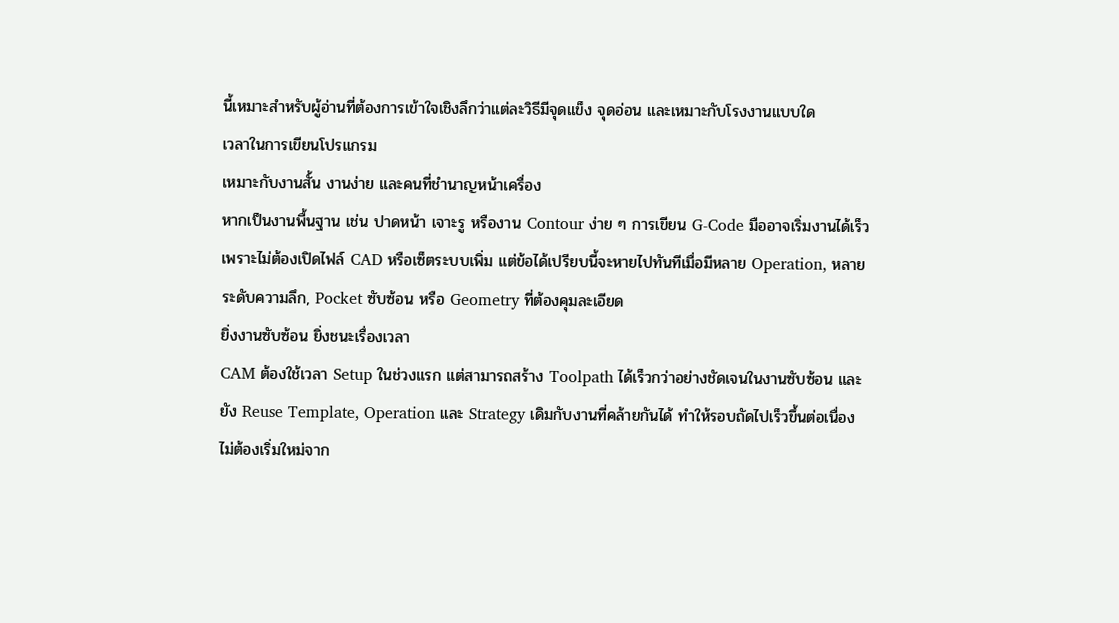นี้เหมาะสำหรับผู้อ่านที่ต้องการเข้าใจเชิงลึกว่าแต่ละวิธีมีจุดแข็ง จุดอ่อน และเหมาะกับโรงงานแบบใด
เวลาในการเขียนโปรแกรม
เหมาะกับงานสั้น งานง่าย และคนที่ชำนาญหน้าเครื่อง
หากเป็นงานพื้นฐาน เช่น ปาดหน้า เจาะรู หรืองาน Contour ง่าย ๆ การเขียน G-Code มืออาจเริ่มงานได้เร็ว เพราะไม่ต้องเปิดไฟล์ CAD หรือเซ็ตระบบเพิ่ม แต่ข้อได้เปรียบนี้จะหายไปทันทีเมื่อมีหลาย Operation, หลายระดับความลึก, Pocket ซับซ้อน หรือ Geometry ที่ต้องคุมละเอียด
ยิ่งงานซับซ้อน ยิ่งชนะเรื่องเวลา
CAM ต้องใช้เวลา Setup ในช่วงแรก แต่สามารถสร้าง Toolpath ได้เร็วกว่าอย่างชัดเจนในงานซับซ้อน และยัง Reuse Template, Operation และ Strategy เดิมกับงานที่คล้ายกันได้ ทำให้รอบถัดไปเร็วขึ้นต่อเนื่อง ไม่ต้องเริ่มใหม่จาก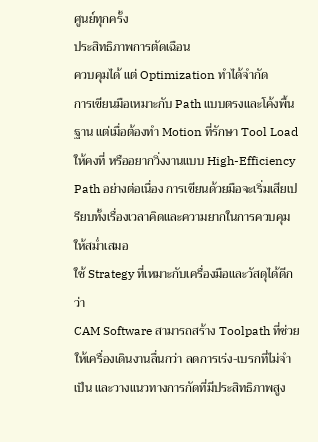ศูนย์ทุกครั้ง
ประสิทธิภาพการตัดเฉือน
ควบคุมได้ แต่ Optimization ทำได้จำกัด
การเขียนมือเหมาะกับ Path แบบตรงและโค้งพื้นฐาน แต่เมื่อต้องทำ Motion ที่รักษา Tool Load ให้คงที่ หรืออยากวิ่งงานแบบ High-Efficiency Path อย่างต่อเนื่อง การเขียนด้วยมือจะเริ่มเสียเปรียบทั้งเรื่องเวลาคิดและความยากในการควบคุมให้สม่ำเสมอ
ใช้ Strategy ที่เหมาะกับเครื่องมือและวัสดุได้ดีกว่า
CAM Software สามารถสร้าง Toolpath ที่ช่วยให้เครื่องเดินงานลื่นกว่า ลดการเร่ง-เบรกที่ไม่จำเป็น และวางแนวทางการกัดที่มีประสิทธิภาพสูง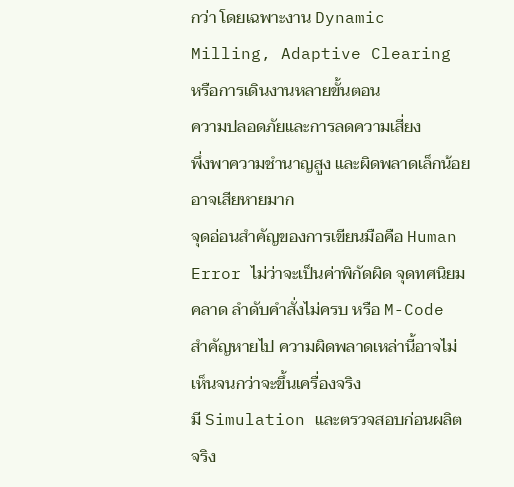กว่า โดยเฉพาะงาน Dynamic Milling, Adaptive Clearing หรือการเดินงานหลายขั้นตอน
ความปลอดภัยและการลดความเสี่ยง
พึ่งพาความชำนาญสูง และผิดพลาดเล็กน้อยอาจเสียหายมาก
จุดอ่อนสำคัญของการเขียนมือคือ Human Error ไม่ว่าจะเป็นค่าพิกัดผิด จุดทศนิยมคลาด ลำดับคำสั่งไม่ครบ หรือ M-Code สำคัญหายไป ความผิดพลาดเหล่านี้อาจไม่เห็นจนกว่าจะขึ้นเครื่องจริง
มี Simulation และตรวจสอบก่อนผลิตจริง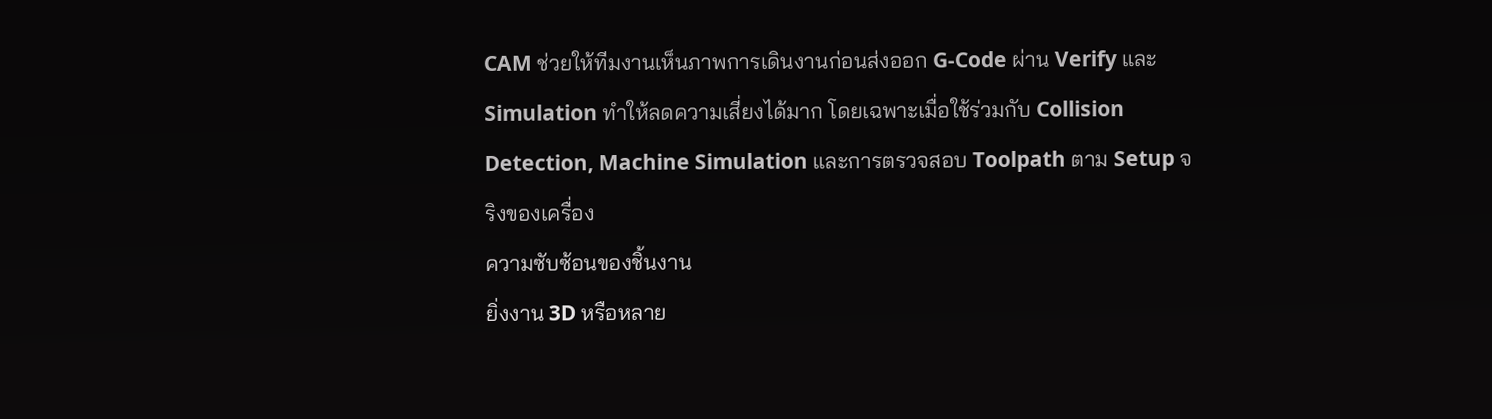CAM ช่วยให้ทีมงานเห็นภาพการเดินงานก่อนส่งออก G-Code ผ่าน Verify และ Simulation ทำให้ลดความเสี่ยงได้มาก โดยเฉพาะเมื่อใช้ร่วมกับ Collision Detection, Machine Simulation และการตรวจสอบ Toolpath ตาม Setup จริงของเครื่อง
ความซับซ้อนของชิ้นงาน
ยิ่งงาน 3D หรือหลาย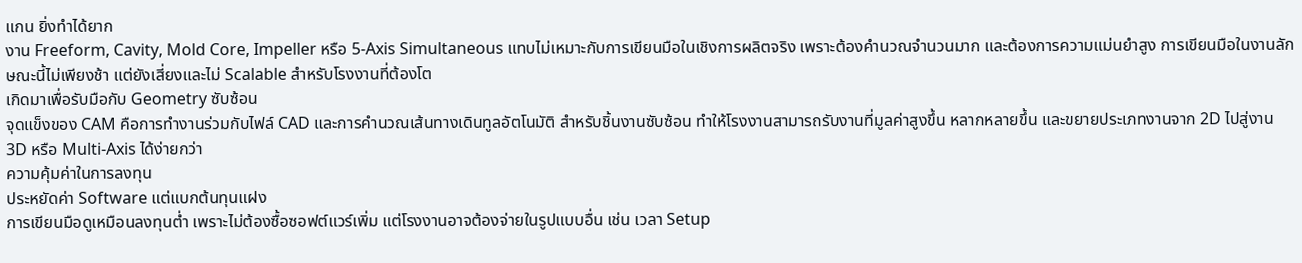แกน ยิ่งทำได้ยาก
งาน Freeform, Cavity, Mold Core, Impeller หรือ 5-Axis Simultaneous แทบไม่เหมาะกับการเขียนมือในเชิงการผลิตจริง เพราะต้องคำนวณจำนวนมาก และต้องการความแม่นยำสูง การเขียนมือในงานลักษณะนี้ไม่เพียงช้า แต่ยังเสี่ยงและไม่ Scalable สำหรับโรงงานที่ต้องโต
เกิดมาเพื่อรับมือกับ Geometry ซับซ้อน
จุดแข็งของ CAM คือการทำงานร่วมกับไฟล์ CAD และการคำนวณเส้นทางเดินทูลอัตโนมัติ สำหรับชิ้นงานซับซ้อน ทำให้โรงงานสามารถรับงานที่มูลค่าสูงขึ้น หลากหลายขึ้น และขยายประเภทงานจาก 2D ไปสู่งาน 3D หรือ Multi-Axis ได้ง่ายกว่า
ความคุ้มค่าในการลงทุน
ประหยัดค่า Software แต่แบกต้นทุนแฝง
การเขียนมือดูเหมือนลงทุนต่ำ เพราะไม่ต้องซื้อซอฟต์แวร์เพิ่ม แต่โรงงานอาจต้องจ่ายในรูปแบบอื่น เช่น เวลา Setup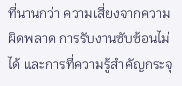ที่นานกว่า ความเสี่ยงจากความผิดพลาด การรับงานซับซ้อนไม่ได้ และการที่ความรู้สำคัญกระจุ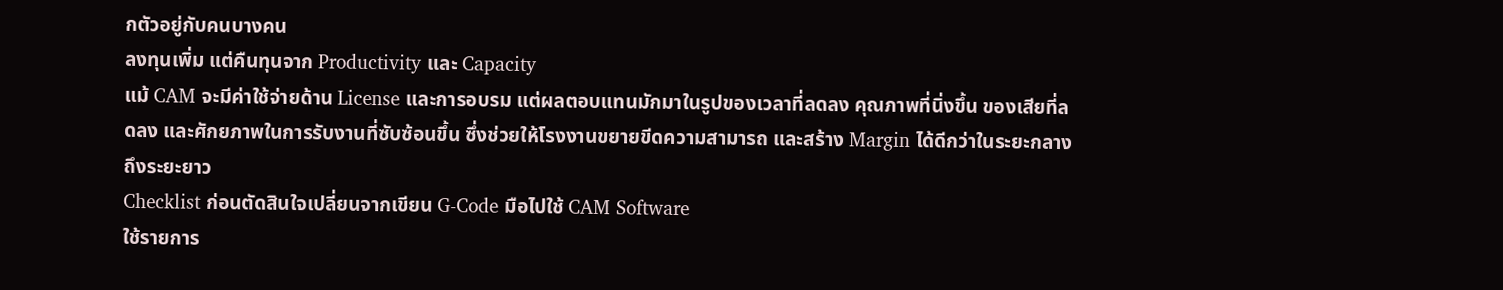กตัวอยู่กับคนบางคน
ลงทุนเพิ่ม แต่คืนทุนจาก Productivity และ Capacity
แม้ CAM จะมีค่าใช้จ่ายด้าน License และการอบรม แต่ผลตอบแทนมักมาในรูปของเวลาที่ลดลง คุณภาพที่นิ่งขึ้น ของเสียที่ลดลง และศักยภาพในการรับงานที่ซับซ้อนขึ้น ซึ่งช่วยให้โรงงานขยายขีดความสามารถ และสร้าง Margin ได้ดีกว่าในระยะกลางถึงระยะยาว
Checklist ก่อนตัดสินใจเปลี่ยนจากเขียน G-Code มือไปใช้ CAM Software
ใช้รายการ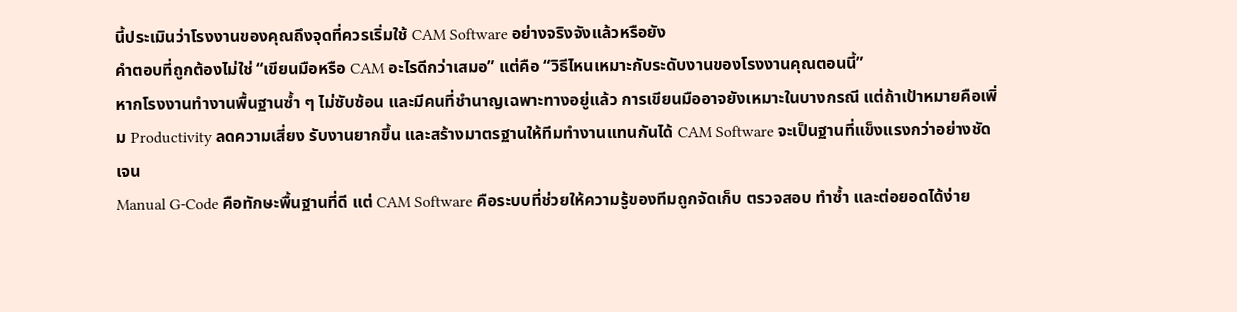นี้ประเมินว่าโรงงานของคุณถึงจุดที่ควรเริ่มใช้ CAM Software อย่างจริงจังแล้วหรือยัง
คำตอบที่ถูกต้องไม่ใช่ “เขียนมือหรือ CAM อะไรดีกว่าเสมอ” แต่คือ “วิธีไหนเหมาะกับระดับงานของโรงงานคุณตอนนี้”
หากโรงงานทำงานพื้นฐานซ้ำ ๆ ไม่ซับซ้อน และมีคนที่ชำนาญเฉพาะทางอยู่แล้ว การเขียนมืออาจยังเหมาะในบางกรณี แต่ถ้าเป้าหมายคือเพิ่ม Productivity ลดความเสี่ยง รับงานยากขึ้น และสร้างมาตรฐานให้ทีมทำงานแทนกันได้ CAM Software จะเป็นฐานที่แข็งแรงกว่าอย่างชัดเจน
Manual G-Code คือทักษะพื้นฐานที่ดี แต่ CAM Software คือระบบที่ช่วยให้ความรู้ของทีมถูกจัดเก็บ ตรวจสอบ ทำซ้ำ และต่อยอดได้ง่าย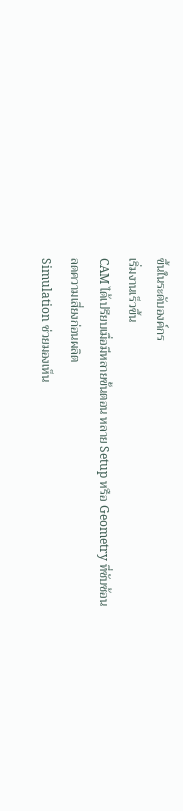ขึ้นในระดับองค์กร
เริ่มงานเร็วขึ้น
CAM ได้เปรียบเมื่อมีหลายขั้นตอน หลาย Setup หรือ Geometry ที่ซับซ้อน
ลดความเสี่ยงก่อนผลิต
Simulation ช่วยมองเห็น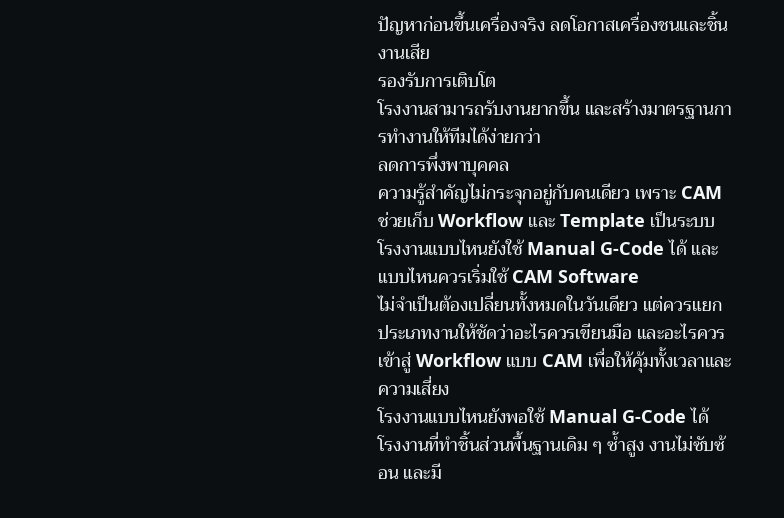ปัญหาก่อนขึ้นเครื่องจริง ลดโอกาสเครื่องชนและชิ้นงานเสีย
รองรับการเติบโต
โรงงานสามารถรับงานยากขึ้น และสร้างมาตรฐานการทำงานให้ทีมได้ง่ายกว่า
ลดการพึ่งพาบุคคล
ความรู้สำคัญไม่กระจุกอยู่กับคนเดียว เพราะ CAM ช่วยเก็บ Workflow และ Template เป็นระบบ
โรงงานแบบไหนยังใช้ Manual G-Code ได้ และแบบไหนควรเริ่มใช้ CAM Software
ไม่จำเป็นต้องเปลี่ยนทั้งหมดในวันเดียว แต่ควรแยกประเภทงานให้ชัดว่าอะไรควรเขียนมือ และอะไรควรเข้าสู่ Workflow แบบ CAM เพื่อให้คุ้มทั้งเวลาและความเสี่ยง
โรงงานแบบไหนยังพอใช้ Manual G-Code ได้
โรงงานที่ทำชิ้นส่วนพื้นฐานเดิม ๆ ซ้ำสูง งานไม่ซับซ้อน และมี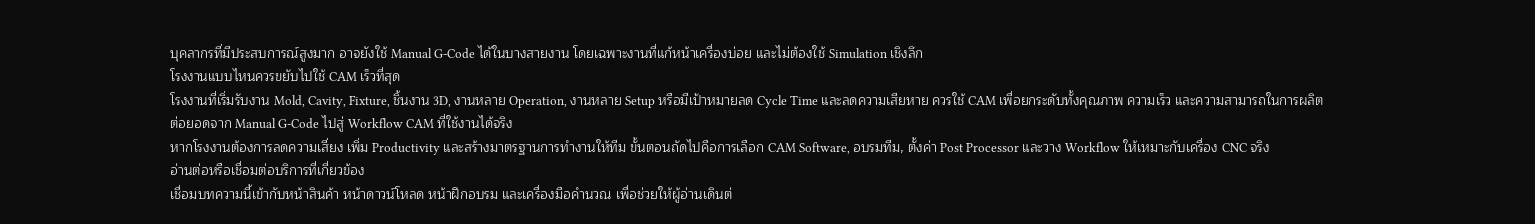บุคลากรที่มีประสบการณ์สูงมาก อาจยังใช้ Manual G-Code ได้ในบางสายงาน โดยเฉพาะงานที่แก้หน้าเครื่องบ่อย และไม่ต้องใช้ Simulation เชิงลึก
โรงงานแบบไหนควรขยับไปใช้ CAM เร็วที่สุด
โรงงานที่เริ่มรับงาน Mold, Cavity, Fixture, ชิ้นงาน 3D, งานหลาย Operation, งานหลาย Setup หรือมีเป้าหมายลด Cycle Time และลดความเสียหาย ควรใช้ CAM เพื่อยกระดับทั้งคุณภาพ ความเร็ว และความสามารถในการผลิต
ต่อยอดจาก Manual G-Code ไปสู่ Workflow CAM ที่ใช้งานได้จริง
หากโรงงานต้องการลดความเสี่ยง เพิ่ม Productivity และสร้างมาตรฐานการทำงานให้ทีม ขั้นตอนถัดไปคือการเลือก CAM Software, อบรมทีม, ตั้งค่า Post Processor และวาง Workflow ให้เหมาะกับเครื่อง CNC จริง
อ่านต่อหรือเชื่อมต่อบริการที่เกี่ยวข้อง
เชื่อมบทความนี้เข้ากับหน้าสินค้า หน้าดาวน์โหลด หน้าฝึกอบรม และเครื่องมือคำนวณ เพื่อช่วยให้ผู้อ่านเดินต่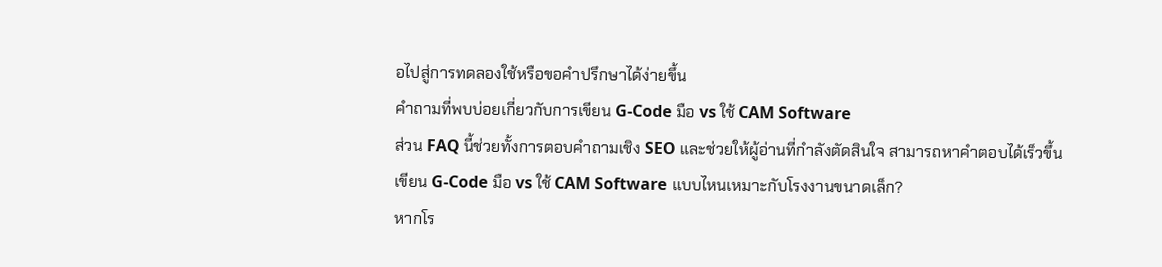อไปสู่การทดลองใช้หรือขอคำปรึกษาได้ง่ายขึ้น
คำถามที่พบบ่อยเกี่ยวกับการเขียน G-Code มือ vs ใช้ CAM Software
ส่วน FAQ นี้ช่วยทั้งการตอบคำถามเชิง SEO และช่วยให้ผู้อ่านที่กำลังตัดสินใจ สามารถหาคำตอบได้เร็วขึ้น
เขียน G-Code มือ vs ใช้ CAM Software แบบไหนเหมาะกับโรงงานขนาดเล็ก?
หากโร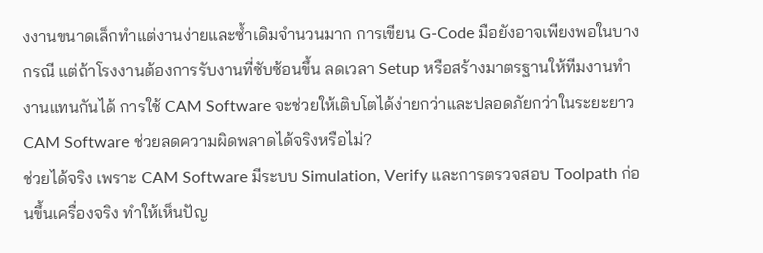งงานขนาดเล็กทำแต่งานง่ายและซ้ำเดิมจำนวนมาก การเขียน G-Code มือยังอาจเพียงพอในบางกรณี แต่ถ้าโรงงานต้องการรับงานที่ซับซ้อนขึ้น ลดเวลา Setup หรือสร้างมาตรฐานให้ทีมงานทำงานแทนกันได้ การใช้ CAM Software จะช่วยให้เติบโตได้ง่ายกว่าและปลอดภัยกว่าในระยะยาว
CAM Software ช่วยลดความผิดพลาดได้จริงหรือไม่?
ช่วยได้จริง เพราะ CAM Software มีระบบ Simulation, Verify และการตรวจสอบ Toolpath ก่อนขึ้นเครื่องจริง ทำให้เห็นปัญ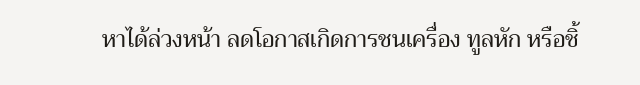หาได้ล่วงหน้า ลดโอกาสเกิดการชนเครื่อง ทูลหัก หรือชิ้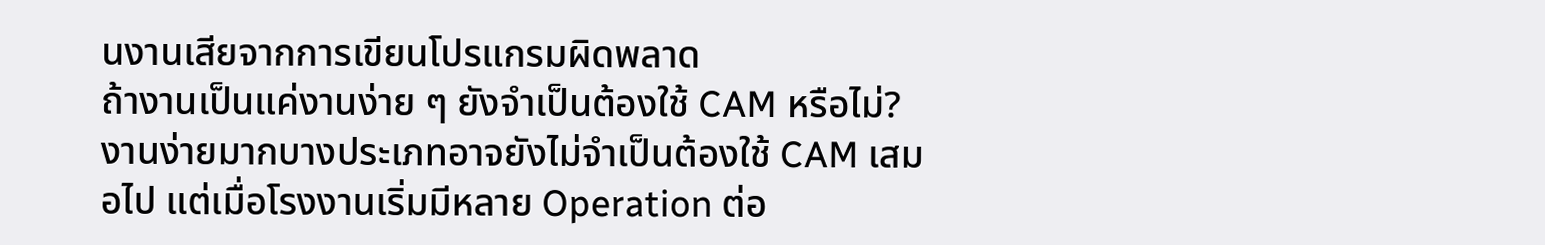นงานเสียจากการเขียนโปรแกรมผิดพลาด
ถ้างานเป็นแค่งานง่าย ๆ ยังจำเป็นต้องใช้ CAM หรือไม่?
งานง่ายมากบางประเภทอาจยังไม่จำเป็นต้องใช้ CAM เสมอไป แต่เมื่อโรงงานเริ่มมีหลาย Operation ต่อ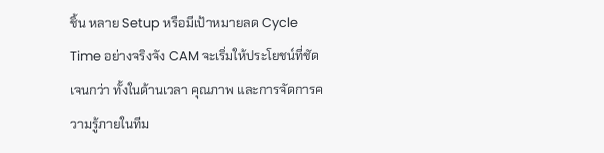ชิ้น หลาย Setup หรือมีเป้าหมายลด Cycle Time อย่างจริงจัง CAM จะเริ่มให้ประโยชน์ที่ชัดเจนกว่า ทั้งในด้านเวลา คุณภาพ และการจัดการความรู้ภายในทีม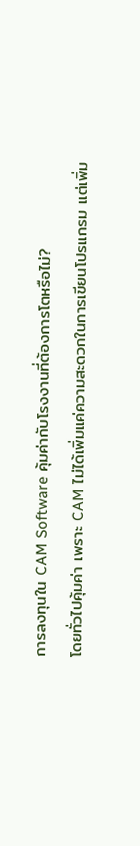การลงทุนใน CAM Software คุ้มค่ากับโรงงานที่ต้องการโตหรือไม่?
โดยทั่วไปคุ้มค่า เพราะ CAM ไม่ได้เพิ่มแค่ความสะดวกในการเขียนโปรแกรม แต่เพิ่ม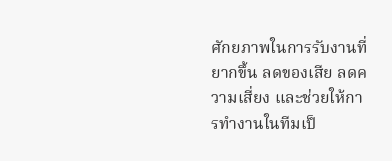ศักยภาพในการรับงานที่ยากขึ้น ลดของเสีย ลดความเสี่ยง และช่วยให้การทำงานในทีมเป็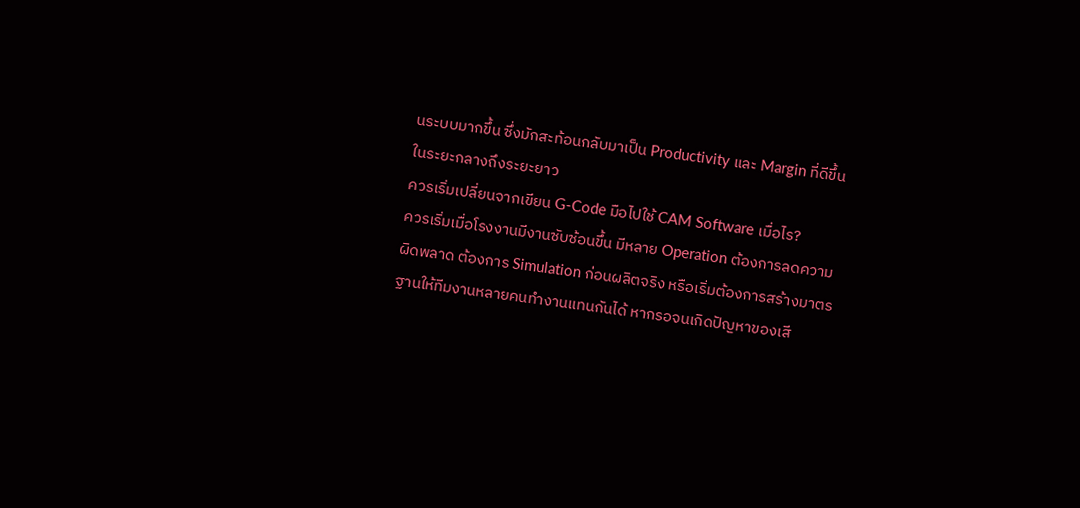นระบบมากขึ้น ซึ่งมักสะท้อนกลับมาเป็น Productivity และ Margin ที่ดีขึ้นในระยะกลางถึงระยะยาว
ควรเริ่มเปลี่ยนจากเขียน G-Code มือไปใช้ CAM Software เมื่อไร?
ควรเริ่มเมื่อโรงงานมีงานซับซ้อนขึ้น มีหลาย Operation ต้องการลดความผิดพลาด ต้องการ Simulation ก่อนผลิตจริง หรือเริ่มต้องการสร้างมาตรฐานให้ทีมงานหลายคนทำงานแทนกันได้ หากรอจนเกิดปัญหาของเสี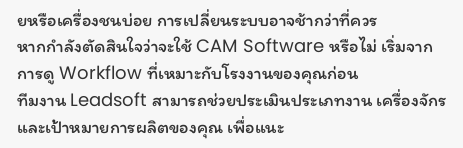ยหรือเครื่องชนบ่อย การเปลี่ยนระบบอาจช้ากว่าที่ควร
หากกำลังตัดสินใจว่าจะใช้ CAM Software หรือไม่ เริ่มจากการดู Workflow ที่เหมาะกับโรงงานของคุณก่อน
ทีมงาน Leadsoft สามารถช่วยประเมินประเภทงาน เครื่องจักร และเป้าหมายการผลิตของคุณ เพื่อแนะ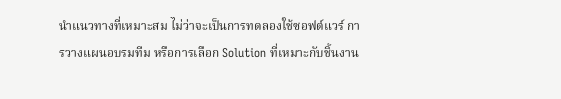นำแนวทางที่เหมาะสม ไม่ว่าจะเป็นการทดลองใช้ซอฟต์แวร์ การวางแผนอบรมทีม หรือการเลือก Solution ที่เหมาะกับชิ้นงาน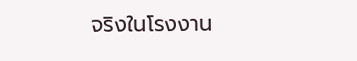จริงในโรงงาน